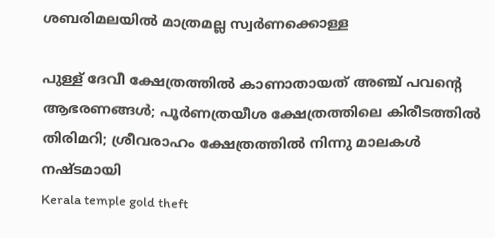ശബരിമലയിൽ മാത്രമല്ല സ്വർണക്കൊള്ള

പുള്ള് ദേവീ ക്ഷേത്രത്തിൽ കാണാതായത് അഞ്ച് പവന്‍റെ ആഭരണങ്ങൾ; പൂർണത്രയീശ ക്ഷേത്രത്തിലെ കിരീടത്തിൽ തിരിമറി; ശ്രീവരാഹം ക്ഷേത്രത്തിൽ നിന്നു മാലകൾ നഷ്ടമായി
Kerala temple gold theft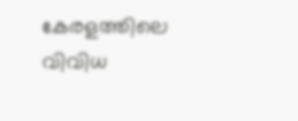കേരളത്തിലെ വിവിധ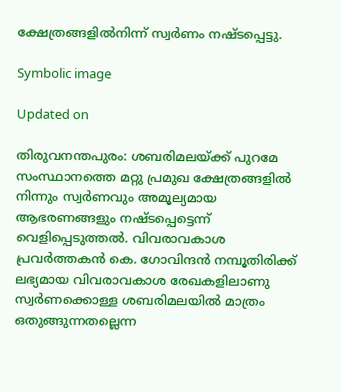ക്ഷേത്രങ്ങളിൽനിന്ന് സ്വർണം നഷ്ടപ്പെട്ടു.

Symbolic image

Updated on

തിരുവനന്തപുരം: ശബരിമലയ്ക്ക് പുറമേ സംസ്ഥാനത്തെ മറ്റു പ്രമുഖ ക്ഷേത്രങ്ങളിൽ നിന്നും സ്വർണവും അമൂല്യമായ ആഭരണങ്ങളും നഷ്ടപ്പെട്ടെന്ന് വെളിപ്പെടുത്തൽ. വിവരാവകാശ പ്രവര്‍ത്തകന്‍ കെ. ഗോവിന്ദന്‍ നമ്പൂതിരിക്ക് ലഭ്യമായ വിവരാവകാശ രേഖകളിലാണു സ്വർണക്കൊള്ള ശബരിമലയിൽ മാത്രം ഒതുങ്ങുന്നതല്ലെന്ന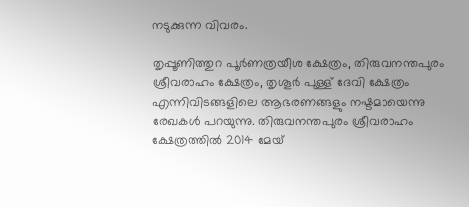നടുക്കുന്ന വിവരം.

തൃപ്പൂണിത്തുറ പൂര്‍ണത്രയീശ ക്ഷേത്രം, തിരുവനന്തപുരം ശ്രീവരാഹം ക്ഷേത്രം, തൃശൂര്‍ പുള്ള് ദേവി ക്ഷേത്രം എന്നിവിടങ്ങളിലെ ആഭരണങ്ങളും നഷ്ടമായെന്നു രേഖകൾ പറയുന്നു. തിരുവനന്തപുരം ശ്രീവരാഹം ക്ഷേത്രത്തില്‍ 2014 മേയ്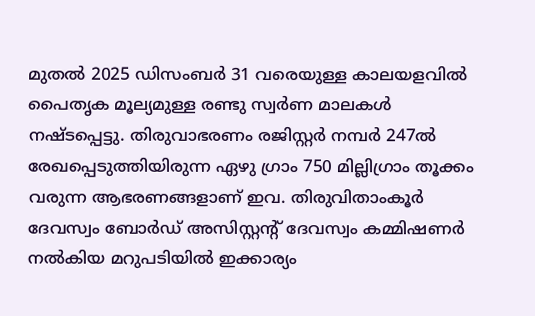മുതല്‍ 2025 ഡിസംബര്‍ 31 വരെയുള്ള കാലയളവില്‍ പൈതൃക മൂല്യമുള്ള രണ്ടു സ്വര്‍ണ മാലകള്‍ നഷ്ടപ്പെട്ടു. തിരുവാഭരണം രജിസ്റ്റര്‍ നമ്പര്‍ 247ല്‍ രേഖപ്പെടുത്തിയിരുന്ന ഏഴു ഗ്രാം 750 മില്ലിഗ്രാം തൂക്കം വരുന്ന ആഭരണങ്ങളാണ് ഇവ. തിരുവിതാംകൂര്‍ ദേവസ്വം ബോര്‍ഡ് അസിസ്റ്റന്‍റ് ദേവസ്വം കമ്മിഷണര്‍ നല്‍കിയ മറുപടിയില്‍ ഇക്കാര്യം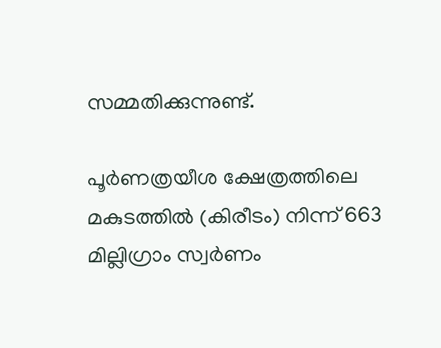സമ്മതിക്കുന്നുണ്ട്.

പൂര്‍ണത്രയീശ ക്ഷേത്രത്തിലെ മകുടത്തില്‍ (കിരീടം) നിന്ന് 663 മില്ലിഗ്രാം സ്വര്‍ണം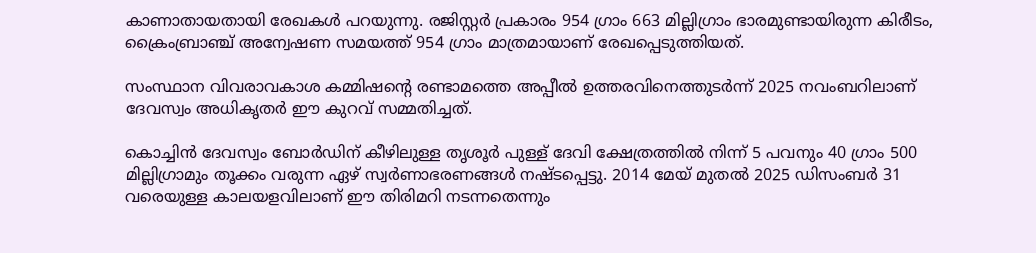കാണാതായതായി രേഖകള്‍ പറയുന്നു. രജിസ്റ്റര്‍ പ്രകാരം 954 ഗ്രാം 663 മില്ലിഗ്രാം ഭാരമുണ്ടായിരുന്ന കിരീടം, ക്രൈംബ്രാഞ്ച് അന്വേഷണ സമയത്ത് 954 ഗ്രാം മാത്രമായാണ് രേഖപ്പെടുത്തിയത്.

സംസ്ഥാന വിവരാവകാശ കമ്മിഷന്‍റെ രണ്ടാമത്തെ അപ്പീല്‍ ഉത്തരവിനെത്തുടര്‍ന്ന് 2025 നവംബറിലാണ് ദേവസ്വം അധികൃതര്‍ ഈ കുറവ് സമ്മതിച്ചത്.

കൊച്ചിന്‍ ദേവസ്വം ബോര്‍ഡിന് കീഴിലുള്ള തൃശൂര്‍ പുള്ള് ദേവി ക്ഷേത്രത്തില്‍ നിന്ന് 5 പവനും 40 ഗ്രാം 500 മില്ലിഗ്രാമും തൂക്കം വരുന്ന ഏഴ് സ്വര്‍ണാഭരണങ്ങള്‍ നഷ്ടപ്പെട്ടു. 2014 മേയ് മുതല്‍ 2025 ഡിസംബര്‍ 31 വരെയുള്ള കാലയളവിലാണ് ഈ തിരിമറി നടന്നതെന്നും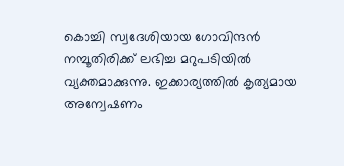കൊച്ചി സ്വദേശിയായ ഗോവിന്ദന്‍ നമ്പൂതിരിക്ക് ലഭിച്ച മറുപടിയില്‍ വ്യക്തമാക്കുന്നു. ഇക്കാര്യത്തില്‍ കൃത്യമായ അന്വേഷണം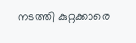നടത്തി കുറ്റക്കാരെ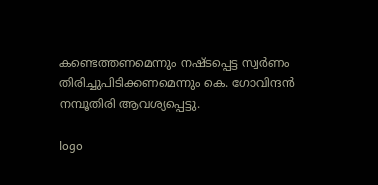കണ്ടെത്തണമെന്നും നഷ്ടപ്പെട്ട സ്വര്‍ണം തിരിച്ചുപിടിക്കണമെന്നും കെ. ഗോവിന്ദന്‍ നമ്പൂതിരി ആവശ്യപ്പെട്ടു.

logo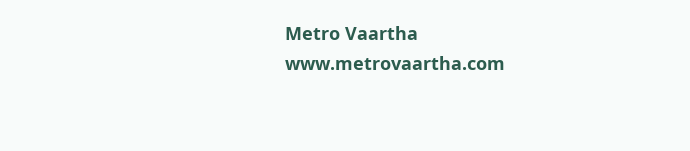Metro Vaartha
www.metrovaartha.com